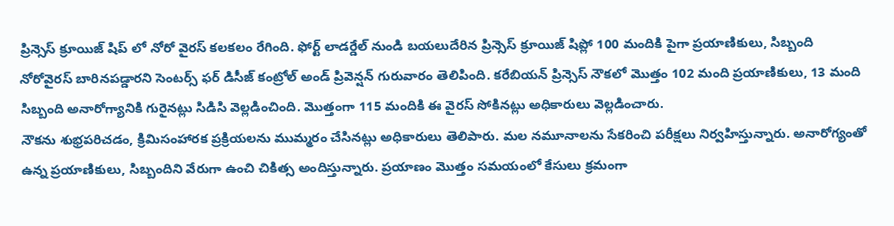ప్రిన్సెస్ క్రూయిజ్ షిప్ లో నోరో వైరస్ కలకలం రేగింది. ఫోర్ట్ లాడర్డేల్ నుండి బయలుదేరిన ప్రిన్సెస్ క్రూయిజ్ షిప్లో 100 మందికి పైగా ప్రయాణికులు, సిబ్బంది నోరోవైరస్ బారినపడ్డారని సెంటర్స్ ఫర్ డిసీజ్ కంట్రోల్ అండ్ ప్రివెన్షన్ గురువారం తెలిపింది. కరేబియన్ ప్రిన్సెస్ నౌకలో మొత్తం 102 మంది ప్రయాణికులు, 13 మంది సిబ్బంది అనారోగ్యానికి గురైనట్లు సిడిసి వెల్లడించింది. మొత్తంగా 115 మందికి ఈ వైరస్ సోకినట్లు అధికారులు వెల్లడించారు.
నౌకను శుభ్రపరిచడం, క్రిమిసంహారక ప్రక్రియలను ముమ్మరం చేసినట్లు అధికారులు తెలిపారు. మల నమూనాలను సేకరించి పరీక్షలు నిర్వహిస్తున్నారు. అనారోగ్యంతో ఉన్న ప్రయాణికులు, సిబ్బందిని వేరుగా ఉంచి చికిత్స అందిస్తున్నారు. ప్రయాణం మొత్తం సమయంలో కేసులు క్రమంగా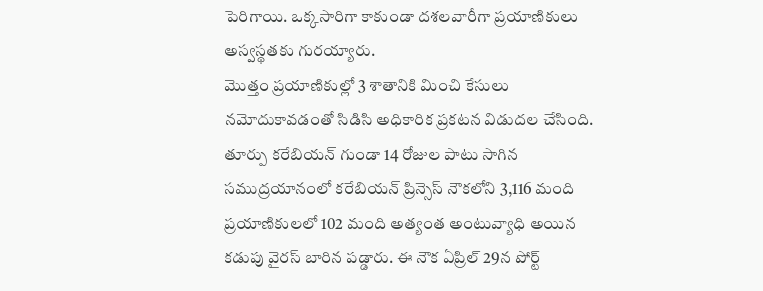పెరిగాయి. ఒక్కసారిగా కాకుండా దశలవారీగా ప్రయాణికులు అస్వస్థతకు గురయ్యారు.
మొత్తం ప్రయాణికుల్లో 3 శాతానికి మించి కేసులు నమోదుకావడంతో సిడిసి అధికారిక ప్రకటన విడుదల చేసింది. తూర్పు కరేబియన్ గుండా 14 రోజుల పాటు సాగిన సముద్రయానంలో కరేబియన్ ప్రిన్సెస్ నౌకలోని 3,116 మంది ప్రయాణికులలో 102 మంది అత్యంత అంటువ్యాధి అయిన కడుపు వైరస్ బారిన పడ్డారు. ఈ నౌక ఏప్రిల్ 29న పోర్ట్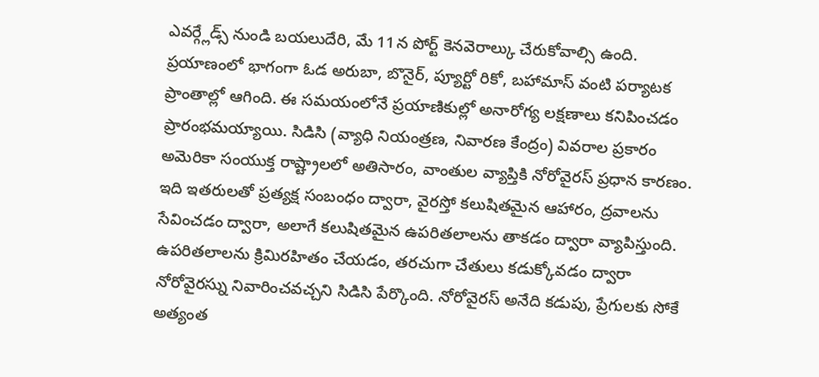ఎవర్గ్లేడ్స్ నుండి బయలుదేరి, మే 11న పోర్ట్ కెనవెరాల్కు చేరుకోవాల్సి ఉంది.
ప్రయాణంలో భాగంగా ఓడ అరుబా, బొనైర్, ప్యూర్టో రికో, బహామాస్ వంటి పర్యాటక ప్రాంతాల్లో ఆగింది. ఈ సమయంలోనే ప్రయాణికుల్లో అనారోగ్య లక్షణాలు కనిపించడం ప్రారంభమయ్యాయి. సిడిసి (వ్యాధి నియంత్రణ, నివారణ కేంద్రం) వివరాల ప్రకారం అమెరికా సంయుక్త రాష్ట్రాలలో అతిసారం, వాంతుల వ్యాప్తికి నోరోవైరస్ ప్రధాన కారణం. ఇది ఇతరులతో ప్రత్యక్ష సంబంధం ద్వారా, వైరస్తో కలుషితమైన ఆహారం, ద్రవాలను సేవించడం ద్వారా, అలాగే కలుషితమైన ఉపరితలాలను తాకడం ద్వారా వ్యాపిస్తుంది.
ఉపరితలాలను క్రిమిరహితం చేయడం, తరచుగా చేతులు కడుక్కోవడం ద్వారా నోరోవైరస్ను నివారించవచ్చని సిడిసి పేర్కొంది. నోరోవైరస్ అనేది కడుపు, ప్రేగులకు సోకే అత్యంత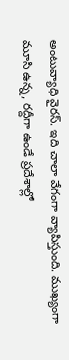అంటువ్యాధి వైరస్. ఇది చాలా వేగంగా వ్యాపిస్తుంది. ముఖ్యంగా మూసి ఉన్న, రద్దీగా ఉండే ప్రదేశాల్లో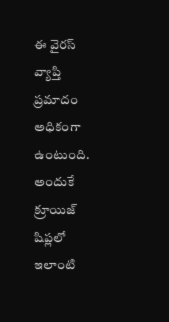ఈ వైరస్ వ్యాప్తి ప్రమాదం అధికంగా ఉంటుంది. అందుకే క్రూయిజ్ షిప్లలో ఇలాంటి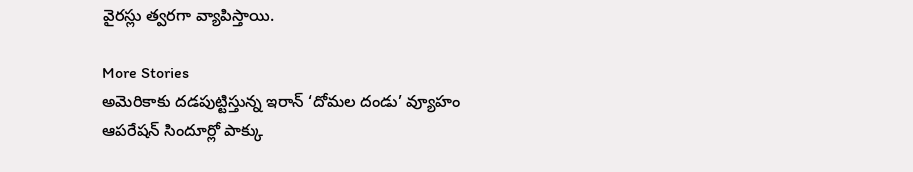వైరస్లు త్వరగా వ్యాపిస్తాయి.

More Stories
అమెరికాకు దడపుట్టిస్తున్న ఇరాన్ ‘దోమల దండు’ వ్యూహం
ఆపరేషన్ సిందూర్లో పాక్కు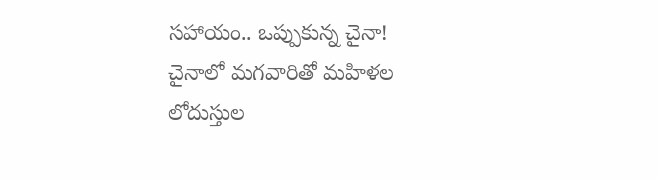సహాయం.. ఒప్పుకున్న చైనా!
చైనాలో మగవారితో మహిళల లోదుస్తుల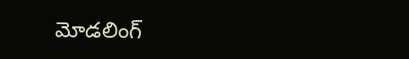మోడలింగ్